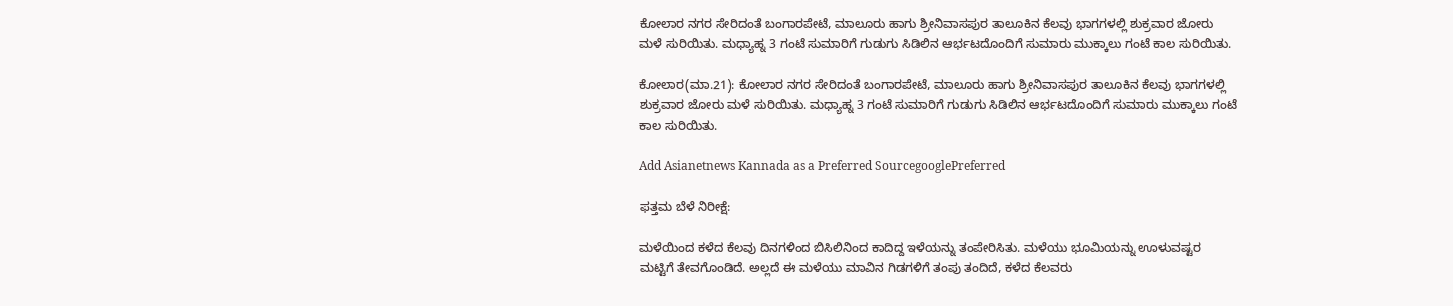ಕೋಲಾರ ನಗರ ಸೇರಿದಂತೆ ಬಂಗಾರಪೇಟೆ, ಮಾಲೂರು ಹಾಗು ಶ್ರೀನಿವಾಸಪುರ ತಾಲೂಕಿನ ಕೆಲವು ಭಾಗಗಳಲ್ಲಿ ಶುಕ್ರವಾರ ಜೋರು ಮಳೆ ಸುರಿಯಿತು. ಮಧ್ಯಾಹ್ನ 3 ಗಂಟೆ ಸುಮಾರಿಗೆ ಗುಡುಗು ಸಿಡಿಲಿನ ಆರ್ಭಟದೊಂದಿಗೆ ಸುಮಾರು ಮುಕ್ಕಾಲು ಗಂಟೆ ಕಾಲ ಸುರಿಯಿತು.

ಕೋಲಾರ(ಮಾ.21): ಕೋಲಾರ ನಗರ ಸೇರಿದಂತೆ ಬಂಗಾರಪೇಟೆ, ಮಾಲೂರು ಹಾಗು ಶ್ರೀನಿವಾಸಪುರ ತಾಲೂಕಿನ ಕೆಲವು ಭಾಗಗಳಲ್ಲಿ ಶುಕ್ರವಾರ ಜೋರು ಮಳೆ ಸುರಿಯಿತು. ಮಧ್ಯಾಹ್ನ 3 ಗಂಟೆ ಸುಮಾರಿಗೆ ಗುಡುಗು ಸಿಡಿಲಿನ ಆರ್ಭಟದೊಂದಿಗೆ ಸುಮಾರು ಮುಕ್ಕಾಲು ಗಂಟೆ ಕಾಲ ಸುರಿಯಿತು.

Add Asianetnews Kannada as a Preferred SourcegooglePreferred

ಫತ್ತಮ ಬೆಳೆ ನಿರೀಕ್ಷೆ:

ಮಳೆಯಿಂದ ಕಳೆದ ಕೆಲವು ದಿನಗಳಿಂದ ಬಿಸಿಲಿನಿಂದ ಕಾದಿದ್ದ ಇಳೆಯನ್ನು ತಂಪೇರಿಸಿತು. ಮಳೆಯು ಭೂಮಿಯನ್ನು ಊಳುವಷ್ಟರ ಮಟ್ಟಿಗೆ ತೇವಗೊಂಡಿದೆ. ಅಲ್ಲದೆ ಈ ಮಳೆಯು ಮಾವಿನ ಗಿಡಗಳಿಗೆ ತಂಪು ತಂದಿದೆ, ಕಳೆದ ಕೆಲವರು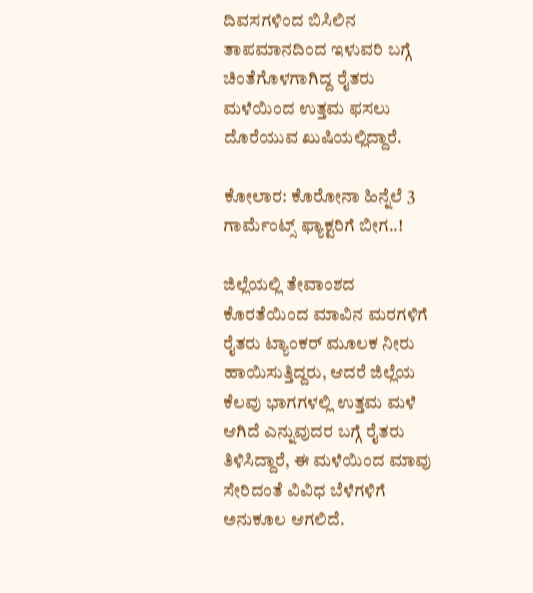ದಿವಸಗಳಿಂದ ಬಿಸಿಲಿನ ತಾಪಮಾನದಿಂದ ಇಳುವರಿ ಬಗ್ಗೆ ಚಿಂತೆಗೊಳಗಾಗಿದ್ದ ರೈತರು ಮಳೆಯಿಂದ ಉತ್ತಮ ಫಸಲು ದೊರೆಯುವ ಖುಷಿಯಲ್ಲಿದ್ದಾರೆ.

ಕೋಲಾರ: ಕೊರೋನಾ ಹಿನ್ನೆಲೆ 3 ಗಾರ್ಮೆಂಟ್ಸ್ ಫ್ಯಾಕ್ಟರಿಗೆ ಬೀಗ..!

ಜಿಲ್ಲೆಯಲ್ಲಿ ತೇವಾಂಶದ ಕೊರತೆಯಿಂದ ಮಾವಿನ ಮರಗಳಿಗೆ ರೈತರು ಟ್ಯಾಂಕರ್‌ ಮೂಲಕ ನೀರು ಹಾಯಿಸುತ್ತಿದ್ದರು, ಆದರೆ ಜಿಲ್ಲೆಯ ಕೆಲವು ಭಾಗಗಳಲ್ಲಿ ಉತ್ತಮ ಮಳೆ ಆಗಿದೆ ಎನ್ನುವುದರ ಬಗ್ಗೆ ರೈತರು ತಿಳಿಸಿದ್ದಾರೆ, ಈ ಮಳೆಯಿಂದ ಮಾವು ಸೇರಿದಂತೆ ವಿವಿಧ ಬೆಳೆಗಳಿಗೆ ಅನುಕೂಲ ಆಗಲಿದೆ.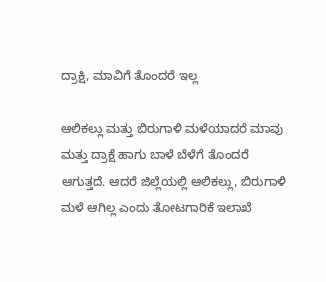ದ್ರಾಕ್ಷಿ, ಮಾವಿಗೆ ತೊಂದರೆ ಇಲ್ಲ

ಆಲಿಕಲ್ಲು ಮತ್ತು ಬಿರುಗಾಳಿ ಮಳೆಯಾದರೆ ಮಾವು ಮತ್ತು ದ್ರಾಕ್ಷೆ ಹಾಗು ಬಾಳೆ ಬೆಳೆಗೆ ತೊಂದರೆ ಆಗುತ್ತದೆ. ಆದರೆ ಜಿಲ್ಲೆಯಲ್ಲಿ ಆಲಿಕಲ್ಲು, ಬಿರುಗಾಳಿ ಮಳೆ ಆಗಿಲ್ಲ ಎಂದು ತೋಟಗಾರಿಕೆ ಇಲಾಖೆ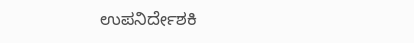ಉಪನಿರ್ದೇಶಕಿ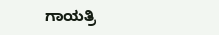ಗಾಯತ್ರಿ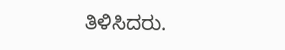ತಿಳಿಸಿದರು.